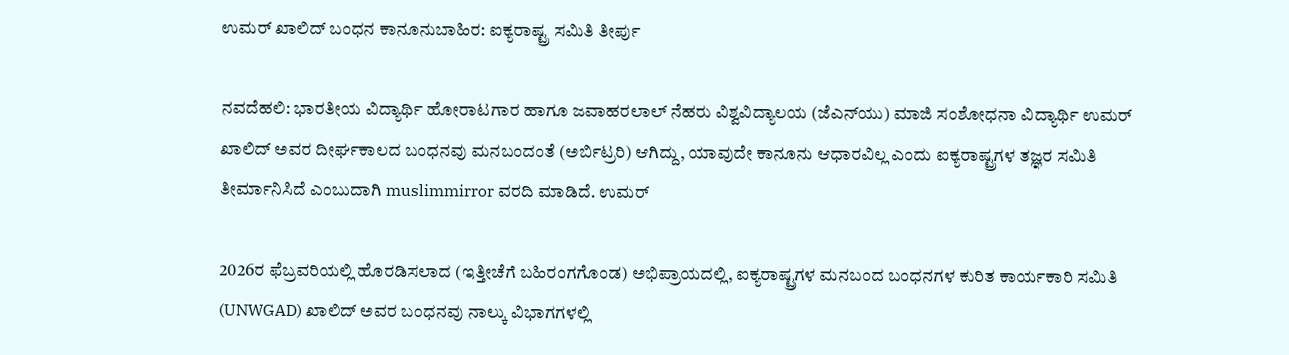ಉಮರ್ ಖಾಲಿದ್ ಬಂಧನ ಕಾನೂನುಬಾಹಿರ: ಐಕ್ಯರಾಷ್ಟ್ರ ಸಮಿತಿ ತೀರ್ಪು

ನವದೆಹಲಿ: ಭಾರತೀಯ ವಿದ್ಯಾರ್ಥಿ ಹೋರಾಟಗಾರ ಹಾಗೂ ಜವಾಹರಲಾಲ್ ನೆಹರು ವಿಶ್ವವಿದ್ಯಾಲಯ (ಜೆಎನ್‌ಯು) ಮಾಜಿ ಸಂಶೋಧನಾ ವಿದ್ಯಾರ್ಥಿ ಉಮರ್ ಖಾಲಿದ್ ಅವರ ದೀರ್ಘಕಾಲದ ಬಂಧನವು ಮನಬಂದಂತೆ (ಅರ್ಬಿಟ್ರರಿ) ಆಗಿದ್ದು, ಯಾವುದೇ ಕಾನೂನು ಆಧಾರವಿಲ್ಲ ಎಂದು ಐಕ್ಯರಾಷ್ಟ್ರಗಳ ತಜ್ಞರ ಸಮಿತಿ ತೀರ್ಮಾನಿಸಿದೆ ಎಂಬುದಾಗಿ muslimmirror ವರದಿ ಮಾಡಿದೆ. ಉಮರ್

2026ರ ಫೆಬ್ರವರಿಯಲ್ಲಿ ಹೊರಡಿಸಲಾದ (ಇತ್ತೀಚೆಗೆ ಬಹಿರಂಗಗೊಂಡ) ಅಭಿಪ್ರಾಯದಲ್ಲಿ, ಐಕ್ಯರಾಷ್ಟ್ರಗಳ ಮನಬಂದ ಬಂಧನಗಳ ಕುರಿತ ಕಾರ್ಯಕಾರಿ ಸಮಿತಿ (UNWGAD) ಖಾಲಿದ್ ಅವರ ಬಂಧನವು ನಾಲ್ಕು ವಿಭಾಗಗಳಲ್ಲಿ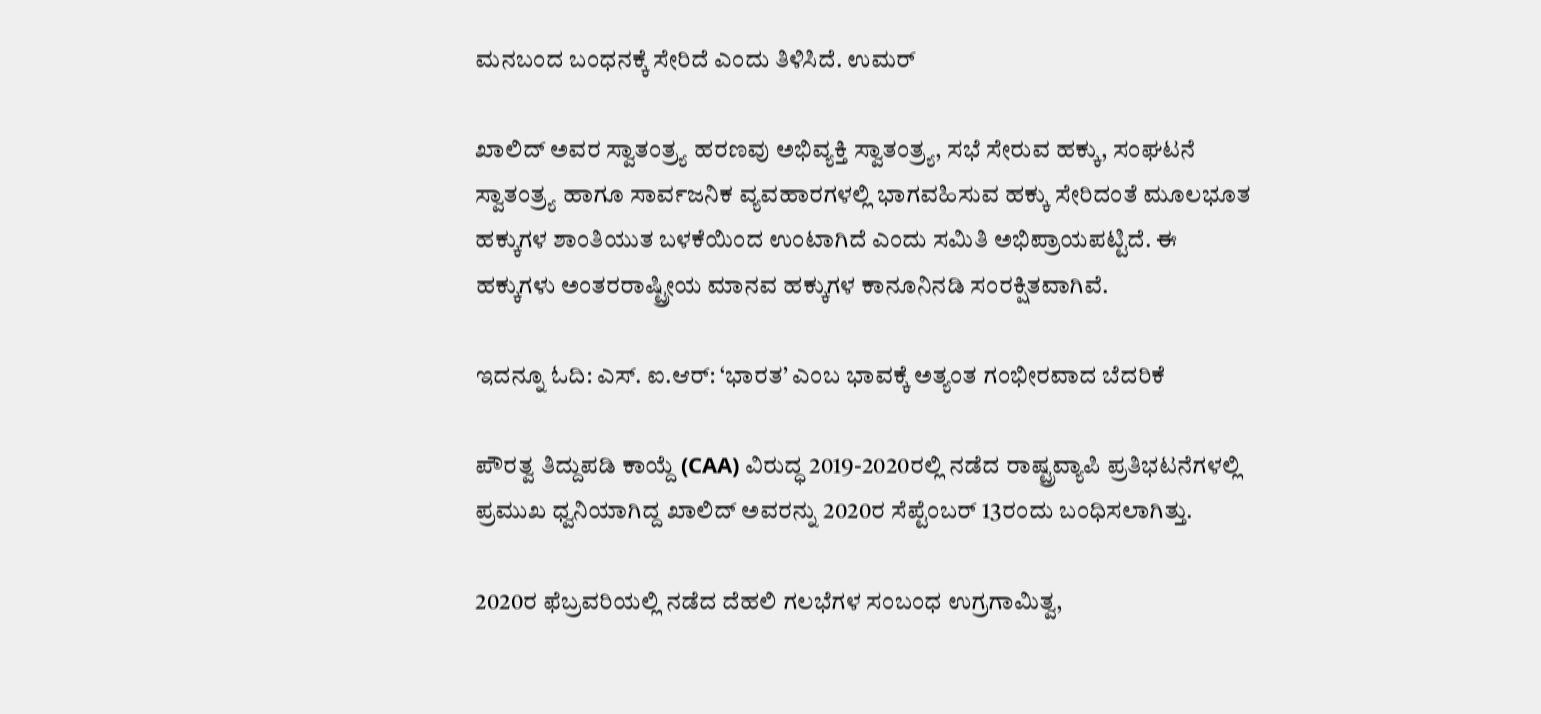ಮನಬಂದ ಬಂಧನಕ್ಕೆ ಸೇರಿದೆ ಎಂದು ತಿಳಿಸಿದೆ. ಉಮರ್

ಖಾಲಿದ್ ಅವರ ಸ್ವಾತಂತ್ರ್ಯ ಹರಣವು ಅಭಿವ್ಯಕ್ತಿ ಸ್ವಾತಂತ್ರ್ಯ, ಸಭೆ ಸೇರುವ ಹಕ್ಕು, ಸಂಘಟನೆ ಸ್ವಾತಂತ್ರ್ಯ ಹಾಗೂ ಸಾರ್ವಜನಿಕ ವ್ಯವಹಾರಗಳಲ್ಲಿ ಭಾಗವಹಿಸುವ ಹಕ್ಕು ಸೇರಿದಂತೆ ಮೂಲಭೂತ ಹಕ್ಕುಗಳ ಶಾಂತಿಯುತ ಬಳಕೆಯಿಂದ ಉಂಟಾಗಿದೆ ಎಂದು ಸಮಿತಿ ಅಭಿಪ್ರಾಯಪಟ್ಟಿದೆ. ಈ ಹಕ್ಕುಗಳು ಅಂತರರಾಷ್ಟ್ರೀಯ ಮಾನವ ಹಕ್ಕುಗಳ ಕಾನೂನಿನಡಿ ಸಂರಕ್ಷಿತವಾಗಿವೆ.

ಇದನ್ನೂ ಓದಿ: ಎಸ್. ಐ.ಆರ್: ‘ಭಾರತ’ ಎಂಬ ಭಾವಕ್ಕೆ ಅತ್ಯಂತ ಗಂಭೀರವಾದ ಬೆದರಿಕೆ

ಪೌರತ್ವ ತಿದ್ದುಪಡಿ ಕಾಯ್ದೆ (CAA) ವಿರುದ್ಧ 2019-2020ರಲ್ಲಿ ನಡೆದ ರಾಷ್ಟ್ರವ್ಯಾಪಿ ಪ್ರತಿಭಟನೆಗಳಲ್ಲಿ ಪ್ರಮುಖ ಧ್ವನಿಯಾಗಿದ್ದ ಖಾಲಿದ್ ಅವರನ್ನು 2020ರ ಸೆಪ್ಟೆಂಬರ್‌ 13ರಂದು ಬಂಧಿಸಲಾಗಿತ್ತು.

2020ರ ಫೆಬ್ರವರಿಯಲ್ಲಿ ನಡೆದ ದೆಹಲಿ ಗಲಭೆಗಳ ಸಂಬಂಧ ಉಗ್ರಗಾಮಿತ್ವ,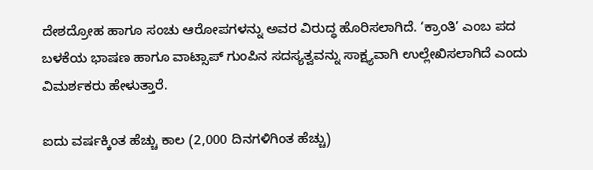ದೇಶದ್ರೋಹ ಹಾಗೂ ಸಂಚು ಆರೋಪಗಳನ್ನು ಅವರ ವಿರುದ್ಧ ಹೊರಿಸಲಾಗಿದೆ. ‘ಕ್ರಾಂತಿ’ ಎಂಬ ಪದ ಬಳಕೆಯ ಭಾಷಣ ಹಾಗೂ ವಾಟ್ಸಾಪ್ ಗುಂಪಿನ ಸದಸ್ಯತ್ವವನ್ನು ಸಾಕ್ಷ್ಯವಾಗಿ ಉಲ್ಲೇಖಿಸಲಾಗಿದೆ ಎಂದು ವಿಮರ್ಶಕರು ಹೇಳುತ್ತಾರೆ.

ಐದು ವರ್ಷಕ್ಕಿಂತ ಹೆಚ್ಚು ಕಾಲ (2,000 ದಿನಗಳಿಗಿಂತ ಹೆಚ್ಚು)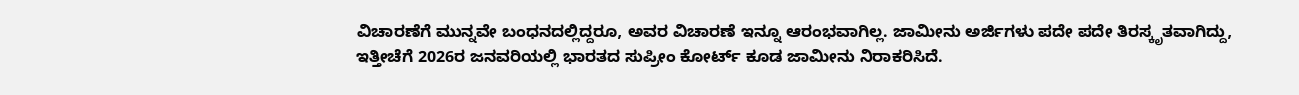ವಿಚಾರಣೆಗೆ ಮುನ್ನವೇ ಬಂಧನದಲ್ಲಿದ್ದರೂ, ಅವರ ವಿಚಾರಣೆ ಇನ್ನೂ ಆರಂಭವಾಗಿಲ್ಲ. ಜಾಮೀನು ಅರ್ಜಿಗಳು ಪದೇ ಪದೇ ತಿರಸ್ಕೃತವಾಗಿದ್ದು, ಇತ್ತೀಚೆಗೆ 2026ರ ಜನವರಿಯಲ್ಲಿ ಭಾರತದ ಸುಪ್ರೀಂ ಕೋರ್ಟ್ ಕೂಡ ಜಾಮೀನು ನಿರಾಕರಿಸಿದೆ.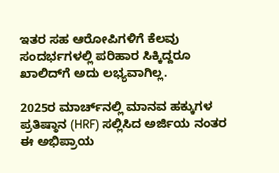ಇತರ ಸಹ ಆರೋಪಿಗಳಿಗೆ ಕೆಲವು ಸಂದರ್ಭಗಳಲ್ಲಿ ಪರಿಹಾರ ಸಿಕ್ಕಿದ್ದರೂ ಖಾಲಿದ್‌ಗೆ ಅದು ಲಭ್ಯವಾಗಿಲ್ಲ.

2025ರ ಮಾರ್ಚ್‌ನಲ್ಲಿ ಮಾನವ ಹಕ್ಕುಗಳ ಪ್ರತಿಷ್ಠಾನ (HRF) ಸಲ್ಲಿಸಿದ ಅರ್ಜಿಯ ನಂತರ ಈ ಅಭಿಪ್ರಾಯ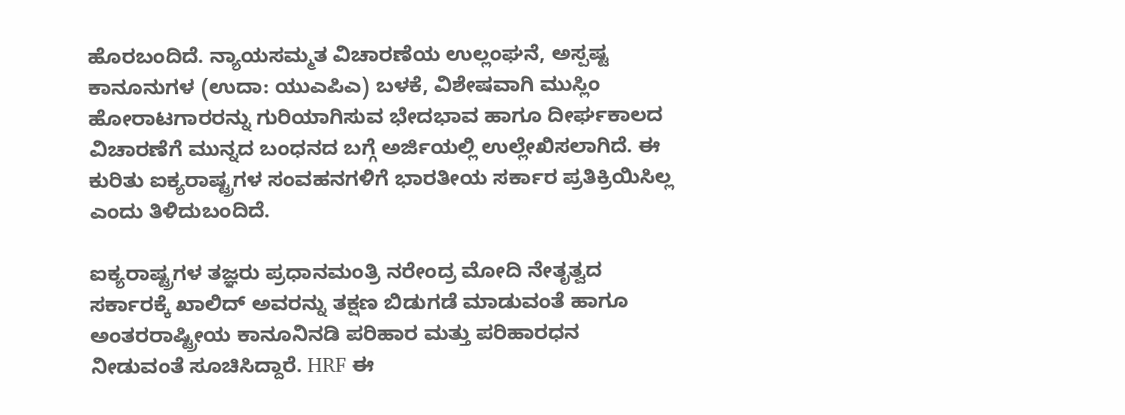ಹೊರಬಂದಿದೆ. ನ್ಯಾಯಸಮ್ಮತ ವಿಚಾರಣೆಯ ಉಲ್ಲಂಘನೆ, ಅಸ್ಪಷ್ಟ ಕಾನೂನುಗಳ (ಉದಾ: ಯುಎಪಿಎ) ಬಳಕೆ, ವಿಶೇಷವಾಗಿ ಮುಸ್ಲಿಂ ಹೋರಾಟಗಾರರನ್ನು ಗುರಿಯಾಗಿಸುವ ಭೇದಭಾವ ಹಾಗೂ ದೀರ್ಘಕಾಲದ ವಿಚಾರಣೆಗೆ ಮುನ್ನದ ಬಂಧನದ ಬಗ್ಗೆ ಅರ್ಜಿಯಲ್ಲಿ ಉಲ್ಲೇಖಿಸಲಾಗಿದೆ. ಈ ಕುರಿತು ಐಕ್ಯರಾಷ್ಟ್ರಗಳ ಸಂವಹನಗಳಿಗೆ ಭಾರತೀಯ ಸರ್ಕಾರ ಪ್ರತಿಕ್ರಿಯಿಸಿಲ್ಲ ಎಂದು ತಿಳಿದುಬಂದಿದೆ.

ಐಕ್ಯರಾಷ್ಟ್ರಗಳ ತಜ್ಞರು ಪ್ರಧಾನಮಂತ್ರಿ ನರೇಂದ್ರ ಮೋದಿ ನೇತೃತ್ವದ ಸರ್ಕಾರಕ್ಕೆ ಖಾಲಿದ್ ಅವರನ್ನು ತಕ್ಷಣ ಬಿಡುಗಡೆ ಮಾಡುವಂತೆ ಹಾಗೂ ಅಂತರರಾಷ್ಟ್ರೀಯ ಕಾನೂನಿನಡಿ ಪರಿಹಾರ ಮತ್ತು ಪರಿಹಾರಧನ ನೀಡುವಂತೆ ಸೂಚಿಸಿದ್ದಾರೆ. HRF ಈ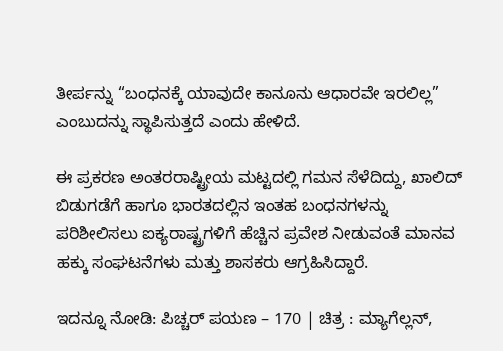ತೀರ್ಪನ್ನು “ಬಂಧನಕ್ಕೆ ಯಾವುದೇ ಕಾನೂನು ಆಧಾರವೇ ಇರಲಿಲ್ಲ” ಎಂಬುದನ್ನು ಸ್ಥಾಪಿಸುತ್ತದೆ ಎಂದು ಹೇಳಿದೆ.

ಈ ಪ್ರಕರಣ ಅಂತರರಾಷ್ಟ್ರೀಯ ಮಟ್ಟದಲ್ಲಿ ಗಮನ ಸೆಳೆದಿದ್ದು, ಖಾಲಿದ್ ಬಿಡುಗಡೆಗೆ ಹಾಗೂ ಭಾರತದಲ್ಲಿನ ಇಂತಹ ಬಂಧನಗಳನ್ನು ಪರಿಶೀಲಿಸಲು ಐಕ್ಯರಾಷ್ಟ್ರಗಳಿಗೆ ಹೆಚ್ಚಿನ ಪ್ರವೇಶ ನೀಡುವಂತೆ ಮಾನವ ಹಕ್ಕು ಸಂಘಟನೆಗಳು ಮತ್ತು ಶಾಸಕರು ಆಗ್ರಹಿಸಿದ್ದಾರೆ.

ಇದನ್ನೂ ನೋಡಿ: ಪಿಚ್ಚರ್‌ ಪಯಣ – 170 | ಚಿತ್ರ : ಮ್ಯಾಗೆಲ್ಲನ್,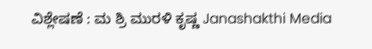ವಿಶ್ಲೇಷಣೆ : ಮ ಶ್ರಿ ಮುರಳಿ ಕೃಷ್ಣ Janashakthi Media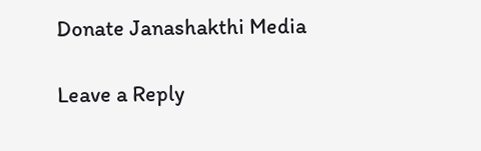Donate Janashakthi Media

Leave a Reply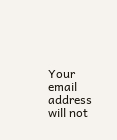Your email address will not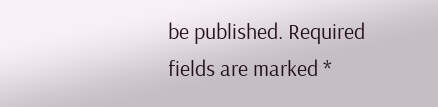be published. Required fields are marked *